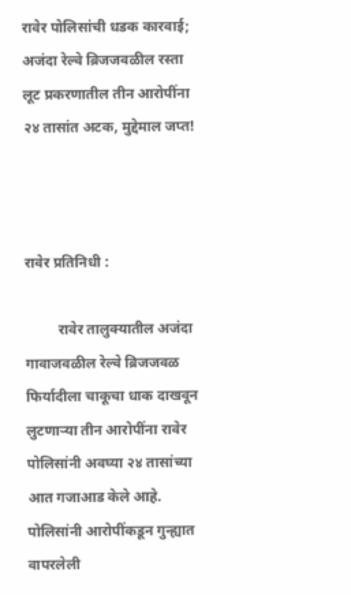रावेर पोलिसांची धडक कारवाई; अजंदा रेल्वे ब्रिजजवळील रस्ता लूट प्रकरणातील तीन आरोपींना २४ तासांत अटक, मुद्देमाल जप्त!



रावेर प्रतिनिधी :

         रावेर तालुक्यातील अजंदा गावाजवळील रेल्वे ब्रिजजवळ फिर्यादीला चाकूचा धाक दाखवून लुटणाऱ्या तीन आरोपींना रावेर पोलिसांनी अवघ्या २४ तासांच्या आत गजाआड केले आहे. पोलिसांनी आरोपींकडून गुन्ह्यात वापरलेली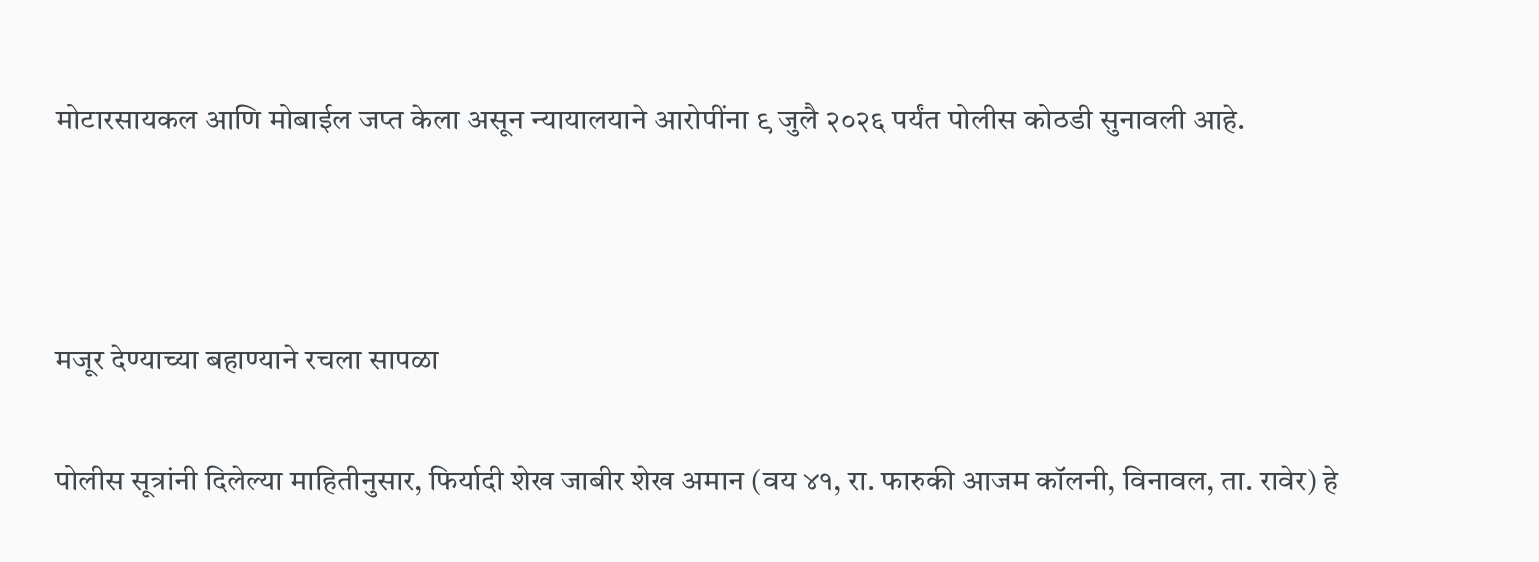मोटारसायकल आणि मोबाईल जप्त केला असून न्यायालयाने आरोपींना ९ जुलै २०२६ पर्यंत पोलीस कोठडी सुनावली आहे.



मजूर देण्याच्या बहाण्याने रचला सापळा

पोलीस सूत्रांनी दिलेल्या माहितीनुसार, फिर्यादी शेख जाबीर शेख अमान (वय ४१, रा. फारुकी आजम कॉलनी, विनावल, ता. रावेर) हे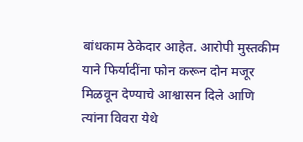बांधकाम ठेकेदार आहेत. आरोपी मुस्तकीम याने फिर्यादींना फोन करून दोन मजूर मिळवून देण्याचे आश्वासन दिले आणि त्यांना विवरा येथे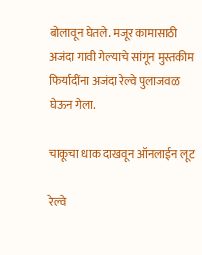बोलावून घेतले. मजूर कामासाठी अजंदा गावी गेल्याचे सांगून मुस्तकीम फिर्यादींना अजंदा रेल्वे पुलाजवळ घेऊन गेला.

चाकूचा धाक दाखवून ऑनलाईन लूट

रेल्वे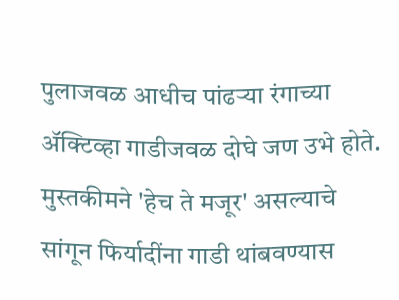पुलाजवळ आधीच पांढऱ्या रंगाच्या ॲक्टिव्हा गाडीजवळ दोघे जण उभे होते. मुस्तकीमने 'हेच ते मजूर' असल्याचे सांगून फिर्यादींना गाडी थांबवण्यास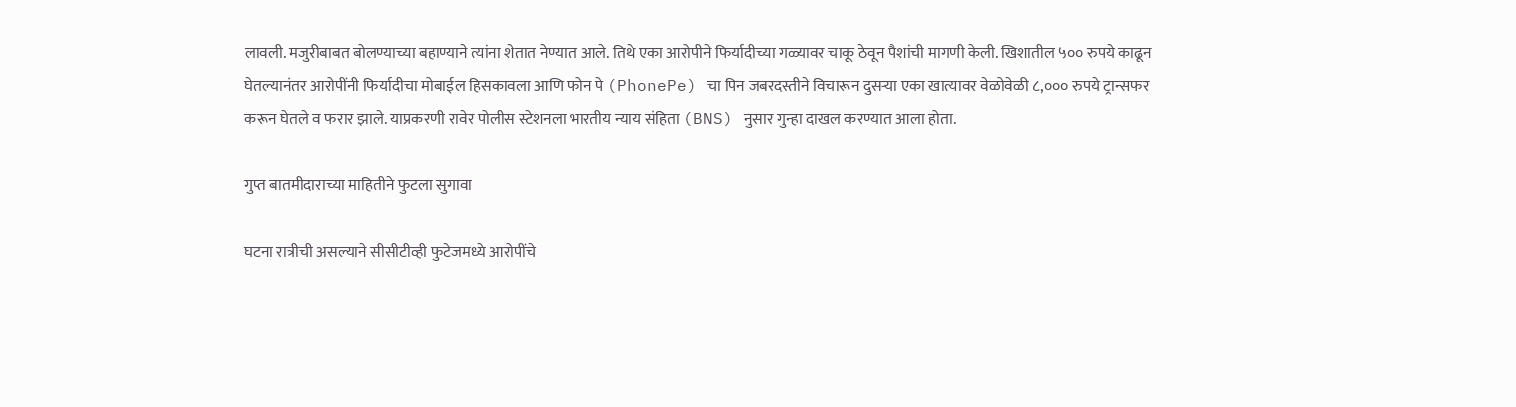लावली. मजुरीबाबत बोलण्याच्या बहाण्याने त्यांना शेतात नेण्यात आले. तिथे एका आरोपीने फिर्यादीच्या गळ्यावर चाकू ठेवून पैशांची मागणी केली. खिशातील ५०० रुपये काढून घेतल्यानंतर आरोपींनी फिर्यादीचा मोबाईल हिसकावला आणि फोन पे (PhonePe) चा पिन जबरदस्तीने विचारून दुसऱ्या एका खात्यावर वेळोवेळी ८,००० रुपये ट्रान्सफर करून घेतले व फरार झाले. याप्रकरणी रावेर पोलीस स्टेशनला भारतीय न्याय संहिता (BNS) नुसार गुन्हा दाखल करण्यात आला होता.

गुप्त बातमीदाराच्या माहितीने फुटला सुगावा

घटना रात्रीची असल्याने सीसीटीव्ही फुटेजमध्ये आरोपींचे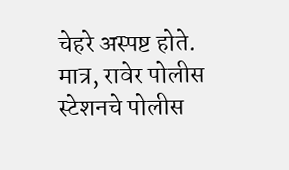चेहरे अस्पष्ट होते. मात्र, रावेर पोलीस स्टेशनचे पोलीस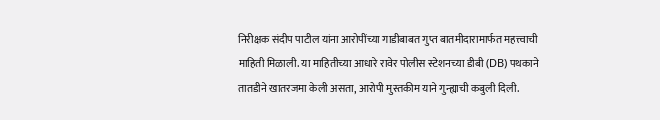निरीक्षक संदीप पाटील यांना आरोपींच्या गाडीबाबत गुप्त बातमीदारामार्फत महत्त्वाची माहिती मिळाली. या माहितीच्या आधारे रावेर पोलीस स्टेशनच्या डीबी (DB) पथकाने तातडीने खातरजमा केली असता, आरोपी मुस्तकीम याने गुन्ह्याची कबुली दिली.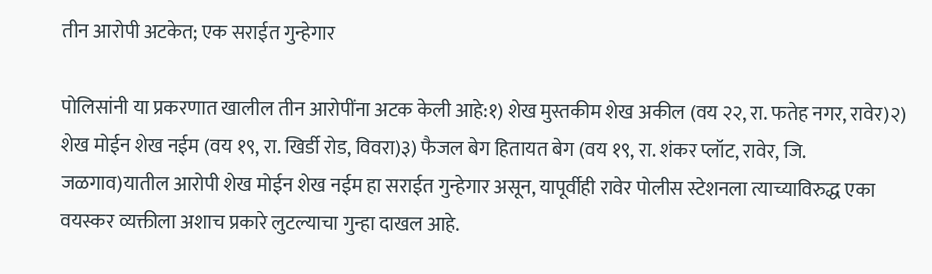तीन आरोपी अटकेत; एक सराईत गुन्हेगार

पोलिसांनी या प्रकरणात खालील तीन आरोपींना अटक केली आहे:१) शेख मुस्तकीम शेख अकील (वय २२, रा. फतेह नगर, रावेर)२) शेख मोईन शेख नईम (वय १९, रा. खिर्डी रोड, विवरा)३) फैजल बेग हितायत बेग (वय १९, रा. शंकर प्लॉट, रावेर, जि. जळगाव)यातील आरोपी शेख मोईन शेख नईम हा सराईत गुन्हेगार असून, यापूर्वीही रावेर पोलीस स्टेशनला त्याच्याविरुद्ध एका वयस्कर व्यक्तीला अशाच प्रकारे लुटल्याचा गुन्हा दाखल आहे.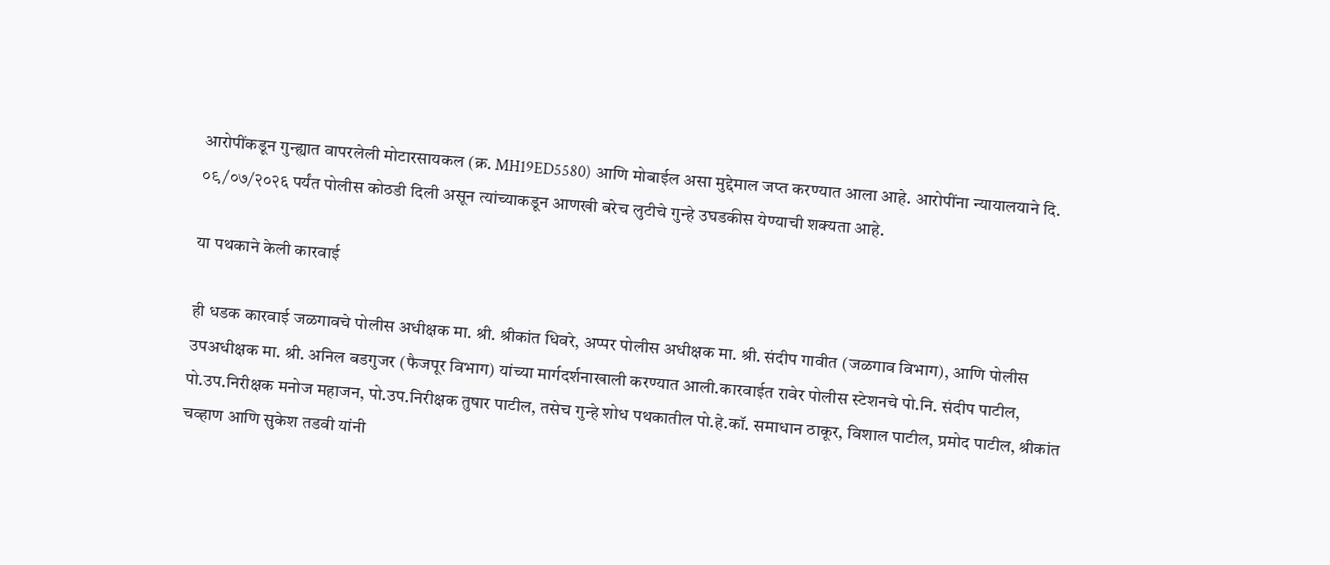आरोपींकडून गुन्ह्यात वापरलेली मोटारसायकल (क्र. MH19ED5580) आणि मोबाईल असा मुद्देमाल जप्त करण्यात आला आहे. आरोपींना न्यायालयाने दि. ०९/०७/२०२६ पर्यंत पोलीस कोठडी दिली असून त्यांच्याकडून आणखी बरेच लुटीचे गुन्हे उघडकीस येण्याची शक्यता आहे.

या पथकाने केली कारवाई

ही धडक कारवाई जळगावचे पोलीस अधीक्षक मा. श्री. श्रीकांत धिवरे, अप्पर पोलीस अधीक्षक मा. श्री. संदीप गावीत (जळगाव विभाग), आणि पोलीस उपअधीक्षक मा. श्री. अनिल बडगुजर (फैजपूर विभाग) यांच्या मार्गदर्शनाखाली करण्यात आली.कारवाईत रावेर पोलीस स्टेशनचे पो.नि. संदीप पाटील, पो.उप.निरीक्षक मनोज महाजन, पो.उप.निरीक्षक तुषार पाटील, तसेच गुन्हे शोध पथकातील पो.हे.कॉ. समाधान ठाकूर, विशाल पाटील, प्रमोद पाटील, श्रीकांत चव्हाण आणि सुकेश तडवी यांनी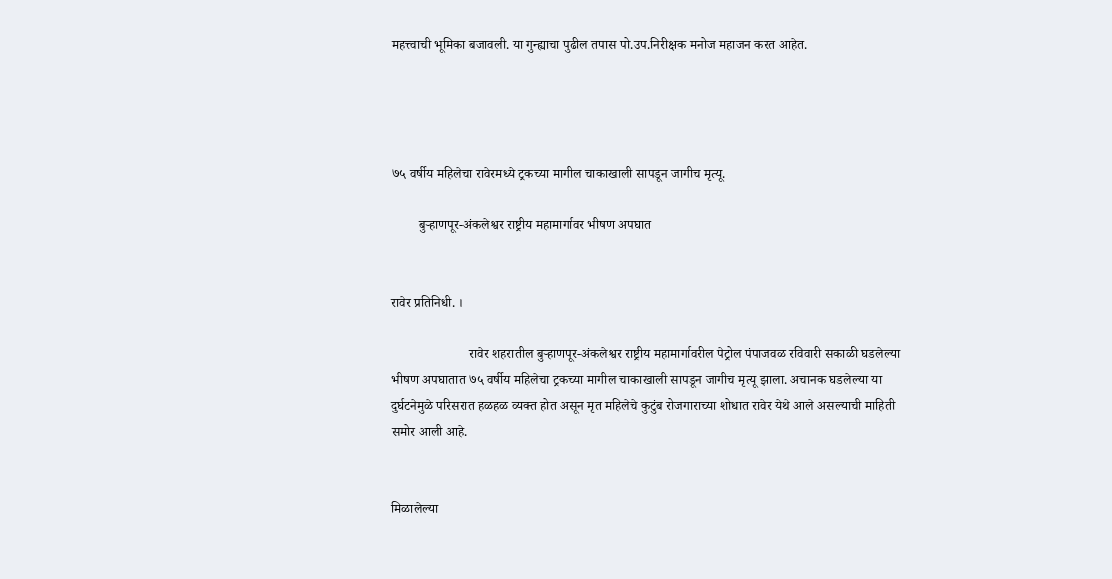महत्त्वाची भूमिका बजावली. या गुन्ह्याचा पुढील तपास पो.उप.निरीक्षक मनोज महाजन करत आहेत.




७५ वर्षीय महिलेचा रावेरमध्ये ट्रकच्या मागील चाकाखाली सापडून जागीच मृत्यू.

        बुऱ्हाणपूर-अंकलेश्वर राष्ट्रीय महामार्गावर भीषण अपघात


रावेर प्रतिनिधी. ।

                       रावेर शहरातील बुऱ्हाणपूर-अंकलेश्वर राष्ट्रीय महामार्गावरील पेट्रोल पंपाजवळ रविवारी सकाळी घडलेल्या भीषण अपघातात ७५ वर्षीय महिलेचा ट्रकच्या मागील चाकाखाली सापडून जागीच मृत्यू झाला. अचानक घडलेल्या या दुर्घटनेमुळे परिसरात हळहळ व्यक्त होत असून मृत महिलेचे कुटुंब रोजगाराच्या शोधात रावेर येथे आले असल्याची माहिती समोर आली आहे.


मिळालेल्या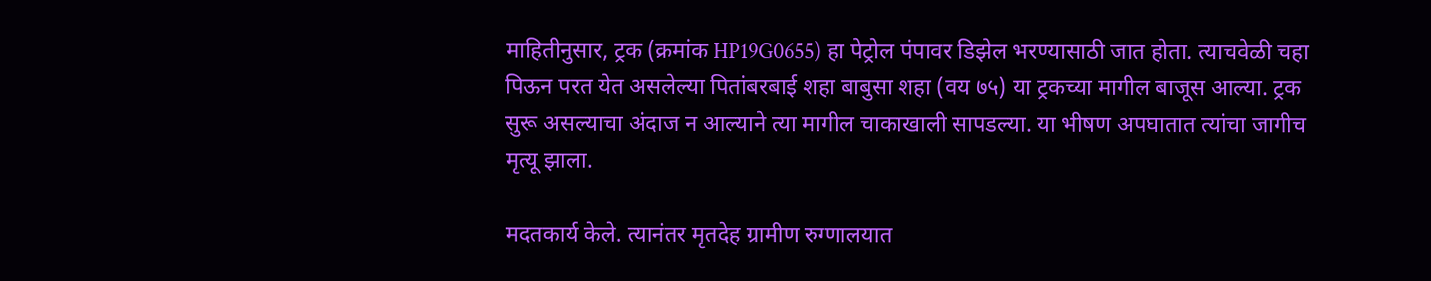माहितीनुसार, ट्रक (क्रमांक HP19G0655) हा पेट्रोल पंपावर डिझेल भरण्यासाठी जात होता. त्याचवेळी चहा पिऊन परत येत असलेल्या पितांबरबाई शहा बाबुसा शहा (वय ७५) या ट्रकच्या मागील बाजूस आल्या. ट्रक सुरू असल्याचा अंदाज न आल्याने त्या मागील चाकाखाली सापडल्या. या भीषण अपघातात त्यांचा जागीच मृत्यू झाला.

मदतकार्य केले. त्यानंतर मृतदेह ग्रामीण रुग्णालयात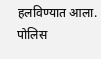हलविण्यात आला. पोलिस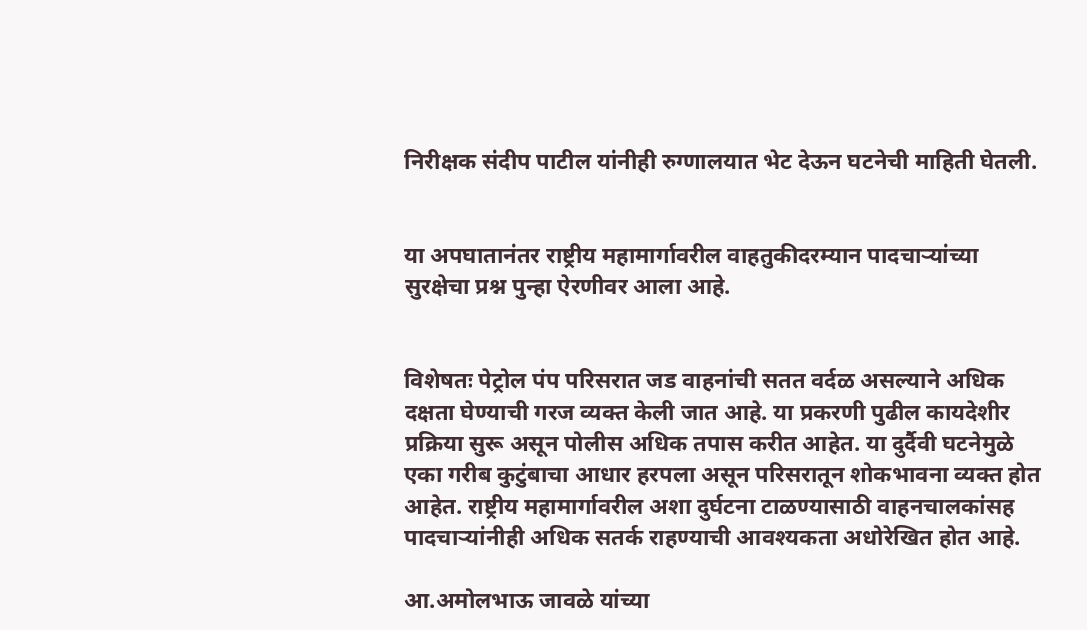निरीक्षक संदीप पाटील यांनीही रुग्णालयात भेट देऊन घटनेची माहिती घेतली.


या अपघातानंतर राष्ट्रीय महामार्गावरील वाहतुकीदरम्यान पादचाऱ्यांच्या सुरक्षेचा प्रश्न पुन्हा ऐरणीवर आला आहे.


विशेषतः पेट्रोल पंप परिसरात जड वाहनांची सतत वर्दळ असल्याने अधिक दक्षता घेण्याची गरज व्यक्त केली जात आहे. या प्रकरणी पुढील कायदेशीर प्रक्रिया सुरू असून पोलीस अधिक तपास करीत आहेत. या दुर्दैवी घटनेमुळे एका गरीब कुटुंबाचा आधार हरपला असून परिसरातून शोकभावना व्यक्त होत आहेत. राष्ट्रीय महामार्गावरील अशा दुर्घटना टाळण्यासाठी वाहनचालकांसह पादचाऱ्यांनीही अधिक सतर्क राहण्याची आवश्यकता अधोरेखित होत आहे.

आ.अमोलभाऊ जावळे यांच्या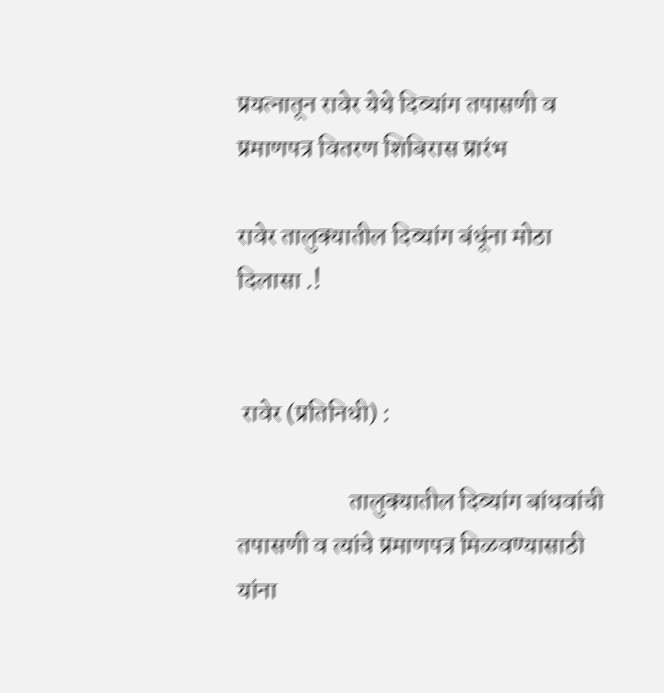प्रयत्नातून रावेर येथे दिव्यांग तपासणी व प्रमाणपत्र वितरण शिबिरास प्रारंभ

रावेर तालुक्यातील दिव्यांग बंधूंना मोठा दिलासा .!


 रावेर (प्रतिनिधी) :

                      तालुक्यातील दिव्यांग बांधवांची तपासणी व त्यांचे प्रमाणपत्र मिळवण्यासाठी यांना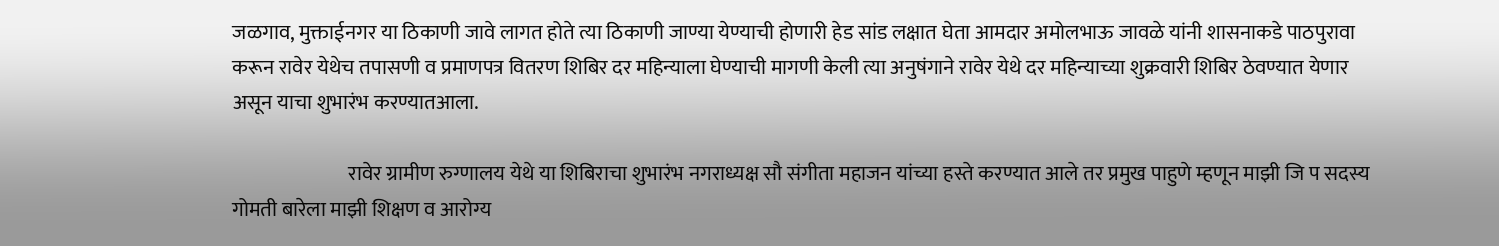जळगाव, मुक्ताईनगर या ठिकाणी जावे लागत होते त्या ठिकाणी जाण्या येण्याची होणारी हेड सांड लक्षात घेता आमदार अमोलभाऊ जावळे यांनी शासनाकडे पाठपुरावा करून रावेर येथेच तपासणी व प्रमाणपत्र वितरण शिबिर दर महिन्याला घेण्याची मागणी केली त्या अनुषंगाने रावेर येथे दर महिन्याच्या शुक्रवारी शिबिर ठेवण्यात येणार असून याचा शुभारंभ करण्यातआला.

                             रावेर ग्रामीण रुग्णालय येथे या शिबिराचा शुभारंभ नगराध्यक्ष सौ संगीता महाजन यांच्या हस्ते करण्यात आले तर प्रमुख पाहुणे म्हणून माझी जि प सदस्य गोमती बारेला माझी शिक्षण व आरोग्य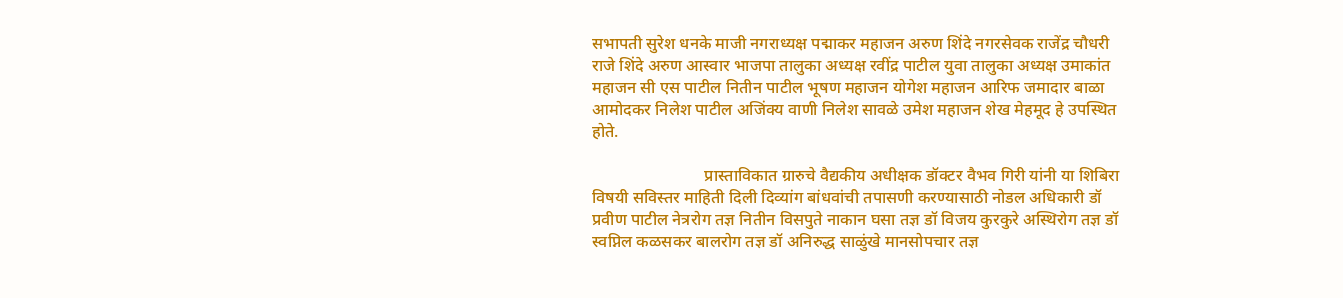सभापती सुरेश धनके माजी नगराध्यक्ष पद्माकर महाजन अरुण शिंदे नगरसेवक राजेंद्र चौधरी राजे शिंदे अरुण आस्वार भाजपा तालुका अध्यक्ष रवींद्र पाटील युवा तालुका अध्यक्ष उमाकांत महाजन सी एस पाटील नितीन पाटील भूषण महाजन योगेश महाजन आरिफ जमादार बाळा आमोदकर निलेश पाटील अजिंक्य वाणी निलेश सावळे उमेश महाजन शेख मेहमूद हे उपस्थित होते.

                           प्रास्ताविकात ग्रारुचे वैद्यकीय अधीक्षक डॉक्टर वैभव गिरी यांनी या शिबिरा विषयी सविस्तर माहिती दिली दिव्यांग बांधवांची तपासणी करण्यासाठी नोडल अधिकारी डॉ प्रवीण पाटील नेत्ररोग तज्ञ नितीन विसपुते नाकान घसा तज्ञ डॉ विजय कुरकुरे अस्थिरोग तज्ञ डॉ स्वप्निल कळसकर बालरोग तज्ञ डॉ अनिरुद्ध साळुंखे मानसोपचार तज्ञ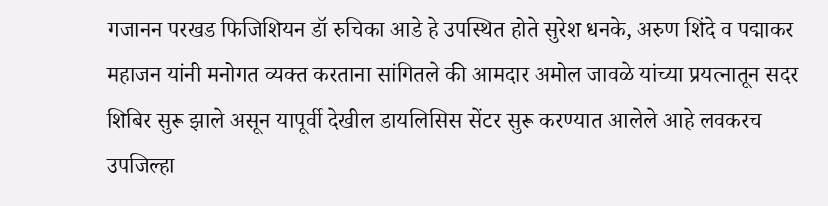गजानन परखड फिजिशियन डॉ रुचिका आडे हे उपस्थित होते सुरेश धनके, अरुण शिंदे व पद्माकर महाजन यांनी मनोगत व्यक्त करताना सांगितले की आमदार अमोल जावळे यांच्या प्रयत्नातून सदर शिबिर सुरू झाले असून यापूर्वी देखील डायलिसिस सेंटर सुरू करण्यात आलेले आहे लवकरच उपजिल्हा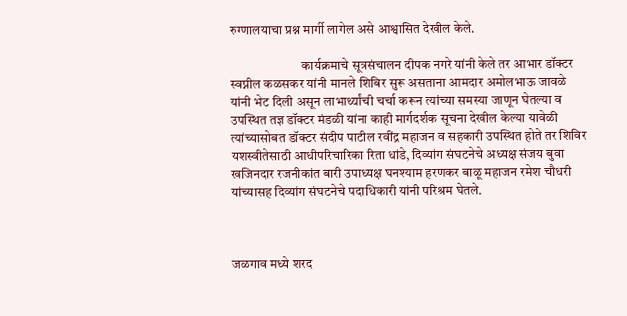रुग्णालयाचा प्रश्न मार्गी लागेल असे आश्वासित देखील केले.

                           कार्यक्रमाचे सूत्रसंचालन दीपक नगरे यांनी केले तर आभार डॉक्टर स्वप्नील कळसकर यांनी मानले शिबिर सुरू असताना आमदार अमोलभाऊ जावळे यांनी भेट दिली असून लाभार्थ्यांची चर्चा करून त्यांच्या समस्या जाणून घेतल्या व उपस्थित तज्ञ डॉक्टर मंडळी यांना काही मार्गदर्शक सूचना देखील केल्या यावेळी त्यांच्यासोबत डॉक्टर संदीप पाटील रवींद्र महाजन व सहकारी उपस्थित होते तर शिविर यशस्वीतेसाठी आधीपरिचारिका रिता धांडे, दिव्यांग संघटनेचे अध्यक्ष संजय बुवा खजिनदार रजनीकांत बारी उपाध्यक्ष घनश्याम हरणकर बाळू महाजन रमेश चौधरी यांच्यासह दिव्यांग संघटनेचे पदाधिकारी यांनी परिश्रम घेतले.



जळगाव मध्ये शरद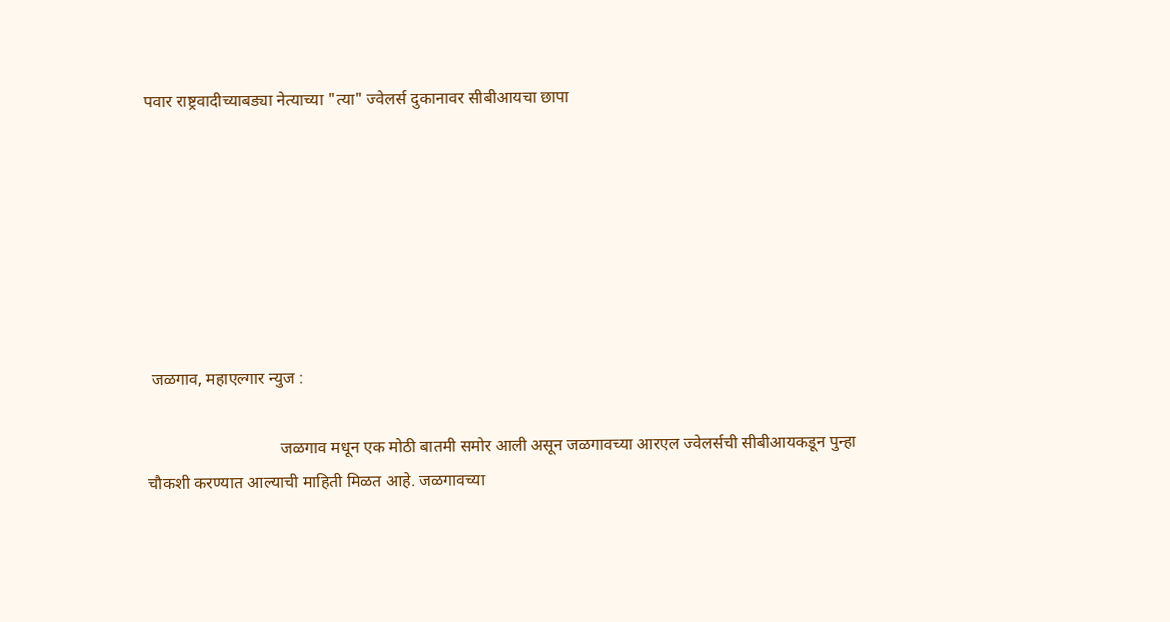पवार राष्ट्रवादीच्याबड्या नेत्याच्या "त्या" ज्वेलर्स दुकानावर सीबीआयचा छापा







 जळगाव, महाएल्गार न्युज :

                                जळगाव मधून एक मोठी बातमी समोर आली असून जळगावच्या आरएल ज्वेलर्सची सीबीआयकडून पुन्हा चौकशी करण्यात आल्याची माहिती मिळत आहे. जळगावच्या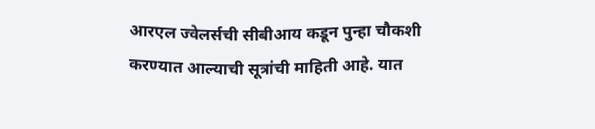आरएल ज्वेलर्सची सीबीआय कडून पुन्हा चौकशी करण्यात आल्याची सूत्रांची माहिती आहे. यात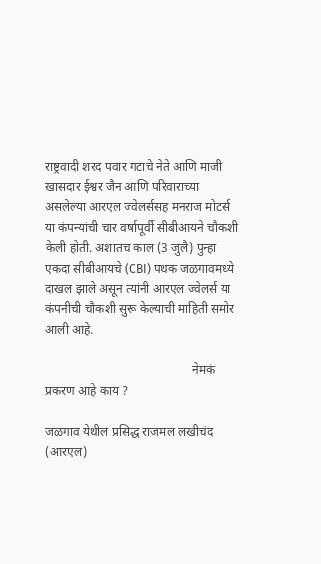राष्ट्रवादी शरद पवार गटाचे नेते आणि माजी खासदार ईश्वर जैन आणि परिवाराच्या असलेल्या आरएल ज्वेलर्ससह मनराज मोटर्स या कंपन्यांची चार वर्षापूर्वी सीबीआयने चौकशी केली होती. अशातच काल (3 जुलै) पुन्हा एकदा सीबीआयचे (CBI) पथक जळगावमध्ये दाखल झाले असून त्यांनी आरएल ज्वेलर्स या कंपनीची चौकशी सुरू केल्याची माहिती समोर आली आहे.

                                               नेमकं प्रकरण आहे काय ?

जळगाव येथील प्रसिद्ध राजमल लखीचंद (आरएल)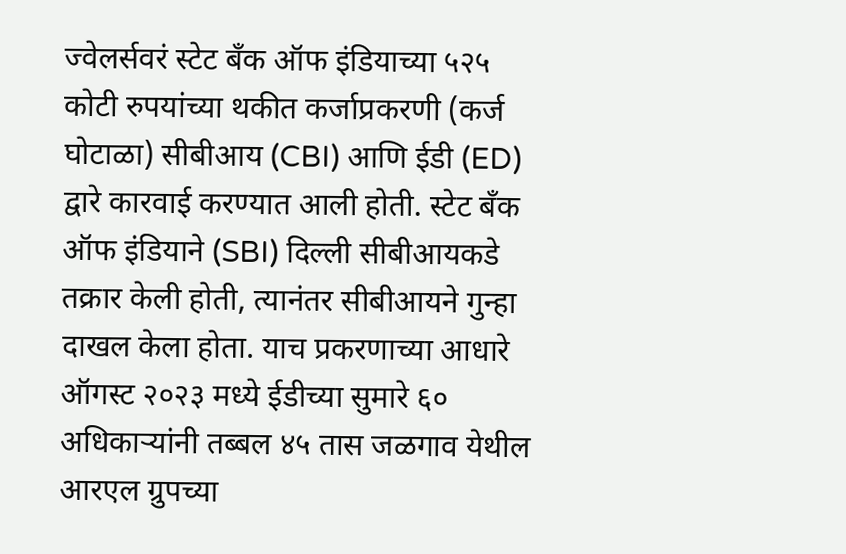ज्वेलर्सवरं स्टेट बँक ऑफ इंडियाच्या ५२५ कोटी रुपयांच्या थकीत कर्जाप्रकरणी (कर्ज घोटाळा) सीबीआय (CBI) आणि ईडी (ED) द्वारे कारवाई करण्यात आली होती. स्टेट बँक ऑफ इंडियाने (SBI) दिल्ली सीबीआयकडे तक्रार केली होती, त्यानंतर सीबीआयने गुन्हा दाखल केला होता. याच प्रकरणाच्या आधारे ऑगस्ट २०२३ मध्ये ईडीच्या सुमारे ६० अधिकाऱ्यांनी तब्बल ४५ तास जळगाव येथील आरएल ग्रुपच्या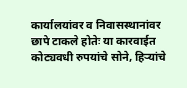कार्यालयांवर व निवासस्थानांवर छापे टाकले होतेः या कारवाईत कोट्यवधी रुपयांचे सोने, हिऱ्यांचे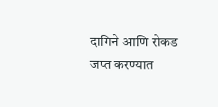दागिने आणि रोकड जप्त करण्यात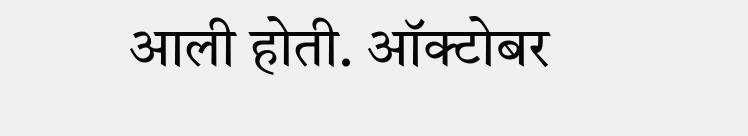आली होती. ऑक्टोबर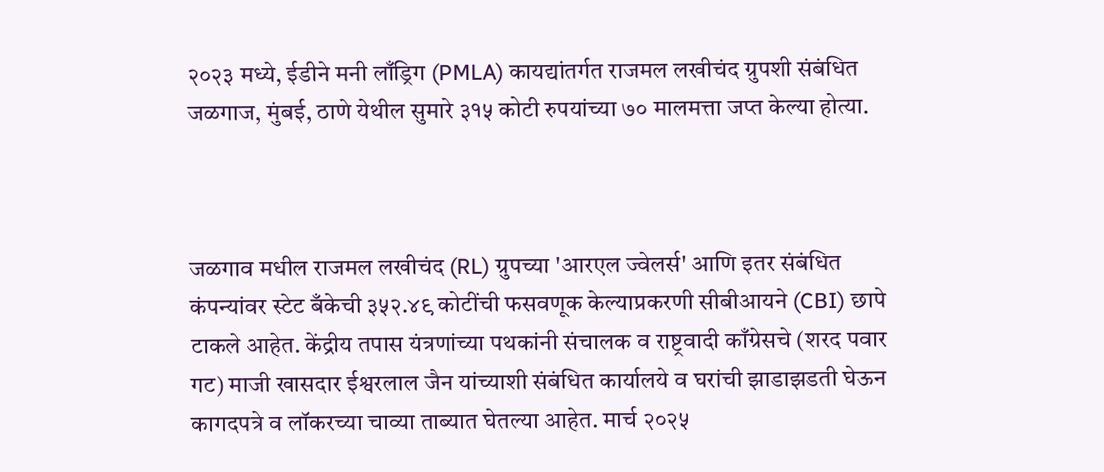२०२३ मध्ये, ईडीने मनी लाँड्रिग (PMLA) कायद्यांतर्गत राजमल लखीचंद ग्रुपशी संबंधित जळगाज, मुंबई, ठाणे येथील सुमारे ३१५ कोटी रुपयांच्या ७० मालमत्ता जप्त केल्या होत्या.



जळगाव मधील राजमल लखीचंद (RL) ग्रुपच्या 'आरएल ज्वेलर्स' आणि इतर संबंधित कंपन्यांवर स्टेट बँकेची ३५२.४९ कोटींची फसवणूक केल्याप्रकरणी सीबीआयने (CBI) छापे टाकले आहेत. केंद्रीय तपास यंत्रणांच्या पथकांनी संचालक व राष्ट्रवादी काँग्रेसचे (शरद पवार गट) माजी खासदार ईश्वरलाल जैन यांच्याशी संबंधित कार्यालये व घरांची झाडाझडती घेऊन कागदपत्रे व लॉकरच्या चाव्या ताब्यात घेतल्या आहेत. मार्च २०२५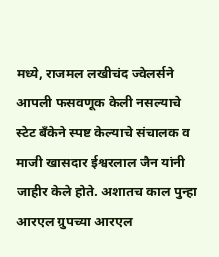मध्ये, राजमल लखीचंद ज्वेलर्सने आपली फसवणूक केली नसल्याचे स्टेट बँकेने स्पष्ट केल्याचे संचालक व माजी खासदार ईश्वरलाल जैन यांनी जाहीर केले होते. अशातच काल पुन्हा आरएल ग्रुपच्या आरएल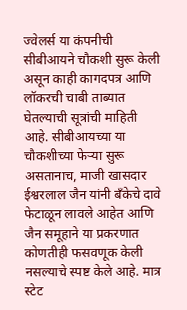ज्वेलर्स या कंपनीची सीबीआयने चौकशी सुरू केली असून काही कागदपत्र आणि लॉकरची चाबी ताब्यात घेतल्याची सूत्रांची माहिती आहे. सीबीआयच्या या चौकशीच्या फेऱ्या सुरू असतानाच, माजी खासदार ईश्वरलाल जैन यांनी बँकेचे दावे फेटाळून लावले आहेत आणि जैन समूहाने या प्रकरणात कोणतीही फसवणूक केली नसल्याचे स्पष्ट केले आहे. मात्र स्टेट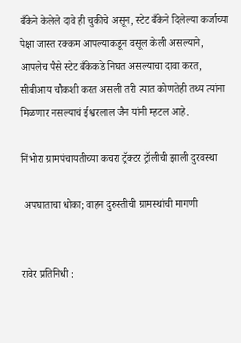बँकेने केलेले दावे ही चुकीचे असून, स्टेट बँकेने दिलेल्या कर्जाच्या पेक्षा जास्त रक्कम आपल्याकडून वसूल केली असल्याने, आपलेच पैसे स्टेट बँकेकडे निघत असल्याचा दावा करत, सीबीआय चौकशी करत असली तरी त्यात कोणतेही तथ्य त्यांना मिळणार नसल्याचं ईश्वरलाल जैन यांनी म्हटल आहे.

निंभोरा ग्रामपंचायतीच्या कचरा ट्रॅक्टर ट्रॉलीची झाली दुरवस्था

 अपघाताचा धोका; वाहन दुरुस्तीची ग्रामस्थांची मागणी


रावेर प्रतिनिधी :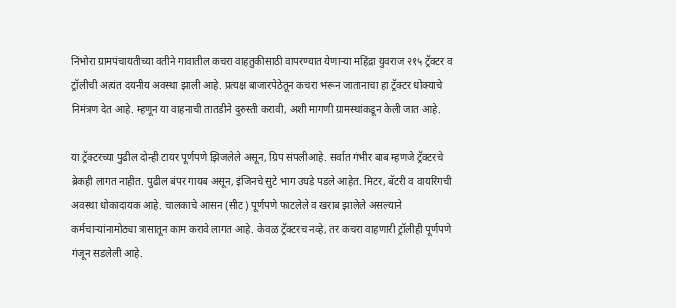निंभोरा ग्रामपंचायतीच्या वतीने गावातील कचरा वाहतुकीसाठी वापरण्यात येणाऱ्या महिंद्रा युवराज २१५ ट्रॅक्टर व ट्रॉलीची अत्यंत दयनीय अवस्था झाली आहे. प्रत्यक्ष बाजारपेठेतून कचरा भरून जातानाचा हा ट्रॅक्टर धोक्याचे निमंत्रण देत आहे. म्हणून या वाहनाची तातडीने दुरुस्ती करावी, अशी मागणी ग्रामस्थांकडून केली जात आहे.

या ट्रॅक्टरच्या पुढील दोन्ही टायर पूर्णपणे झिजलेले असून, ग्रिप संपलीआहे. सर्वात गंभीर बाब म्हणजे ट्रॅक्टरचे ब्रेकही लागत नाहीत. पुढील बंपर गायब असून, इंजिनचे सुटे भाग उघडे पडले आहेत. मिटर, बॅटरी व वायरिंगची अवस्था धोकादायक आहे. चालकाचे आसन (सीट) पूर्णपणे फाटलेले व खराब झालेले असल्याने कर्मचाऱ्यांनामोठ्या त्रासातून काम करावे लागत आहे. केवळ ट्रॅक्टरच नव्हे, तर कचरा वाहणारी ट्रॉलीही पूर्णपणे गंजून सडलेली आहे.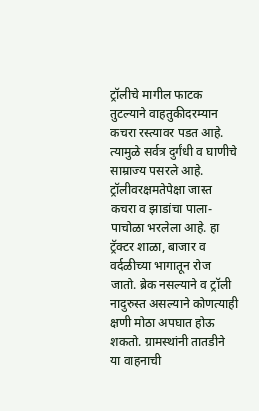ट्रॉलीचे मागील फाटक तुटल्याने वाहतुकीदरम्यान कचरा रस्त्यावर पडत आहे. त्यामुळे सर्वत्र दुर्गंधी व घाणीचे साम्राज्य पसरले आहे. ट्रॉलीवरक्षमतेपेक्षा जास्त कचरा व झाडांचा पाला-पाचोळा भरलेला आहे. हा ट्रॅक्टर शाळा, बाजार व वर्दळीच्या भागातून रोज जातो. ब्रेक नसल्याने व ट्रॉली नादुरुस्त असल्याने कोणत्याही क्षणी मोठा अपघात होऊ शकतो. ग्रामस्थांनी तातडीने या वाहनाची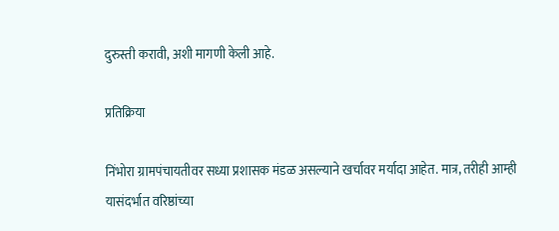दुरुस्ती करावी, अशी मागणी केली आहे.

प्रतिक्रिया

निंभोरा ग्रामपंचायतीवर सध्या प्रशासक मंडळ असल्याने खर्चावर मर्यादा आहेत. मात्र, तरीही आम्ही यासंदर्भात वरिष्ठांच्या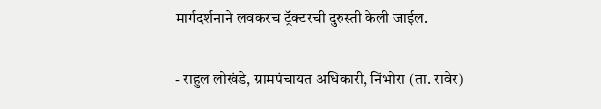मार्गदर्शनाने लवकरच ट्रॅक्टरची दुरुस्ती केली जाईल.

- राहुल लोखंडे, ग्रामपंचायत अधिकारी, निंभोरा (ता. रावेर)